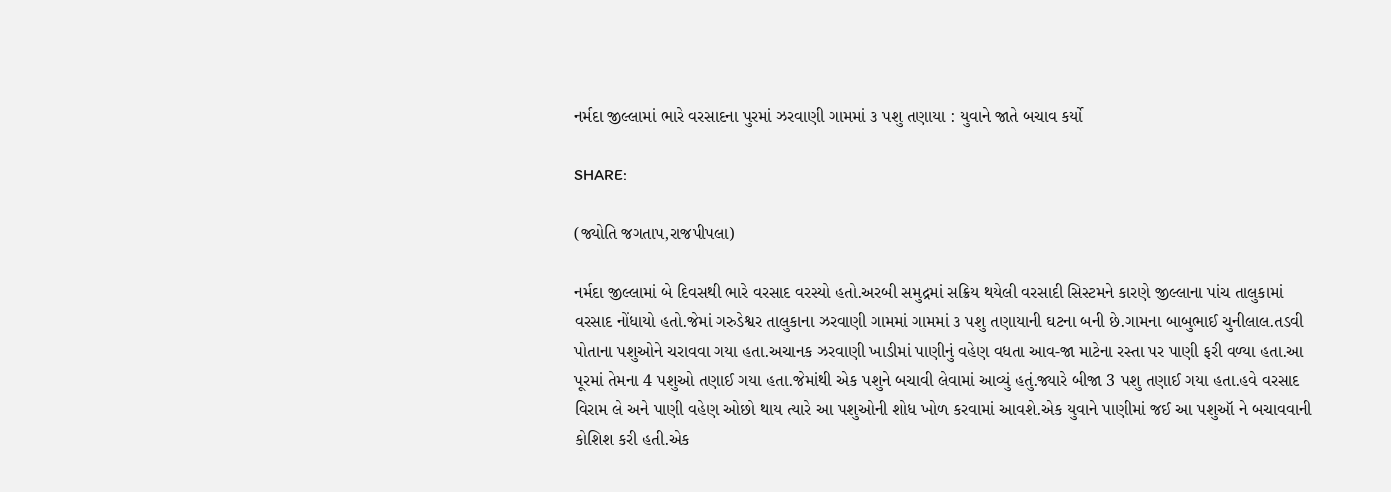નર્મદા જીલ્લામાં ભારે વરસાદના પુરમાં ઝરવાણી ગામમાં ૩ પશુ તણાયા : યુવાને જાતે બચાવ કર્યો

SHARE:

(જ્યોતિ જગતાપ,રાજપીપલા)

નર્મદા જીલ્લામાં બે દિવસથી ભારે વરસાદ વરસ્યો હતો.અરબી સમુદ્રમાં સક્રિય થયેલી વરસાદી સિસ્ટમને કારણે જીલ્લાના પાંચ તાલુકામાં વરસાદ નોંધાયો હતો.જેમાં ગરુડેશ્વર તાલુકાના ઝરવાણી ગામમાં ગામમાં ૩ પશુ તણાયાની ઘટના બની છે.ગામના બાબુભાઈ ચુનીલાલ.તડવી પોતાના પશુઓને ચરાવવા ગયા હતા.અચાનક ઝરવાણી ખાડીમાં પાણીનું વહેણ વધતા આવ-જા માટેના રસ્તા પર પાણી ફરી વળ્યા હતા.આ પૂરમાં તેમના 4 પશુઓ તણાઈ ગયા હતા.જેમાંથી એક પશુને બચાવી લેવામાં આવ્યું હતું.જ્યારે બીજા 3 પશુ તણાઈ ગયા હતા.હવે વરસાદ વિરામ લે અને પાણી વહેણ ઓછો થાય ત્યારે આ પશુઓની શોધ ખોળ કરવામાં આવશે.એક યુવાને પાણીમાં જઈ આ પશુઑ ને બચાવવાની કોશિશ કરી હતી.એક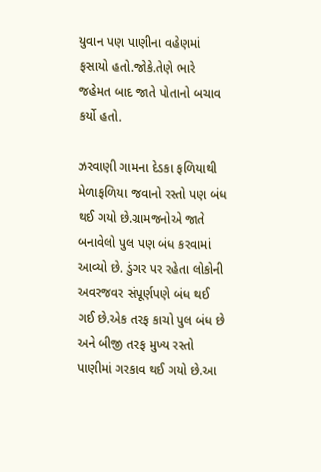યુવાન પણ પાણીના વહેણમાં ફસાયો હતો.જોકે.તેણે ભારે જહેમત બાદ જાતે પોતાનો બચાવ કર્યો હતો.

ઝરવાણી ગામના દેડકા ફળિયાથી મેળાફળિયા જવાનો રસ્તો પણ બંધ થઈ ગયો છે.ગ્રામજનોએ જાતે બનાવેલો પુલ પણ બંધ કરવામાં આવ્યો છે. ડુંગર પર રહેતા લોકોની અવરજવર સંપૂર્ણપણે બંધ થઈ ગઈ છે.એક તરફ કાચો પુલ બંધ છે અને બીજી તરફ મુખ્ય રસ્તો પાણીમાં ગરકાવ થઈ ગયો છે.આ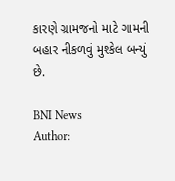કારણે ગ્રામજનો માટે ગામની બહાર નીકળવું મુશ્કેલ બન્યું છે.

BNI News
Author: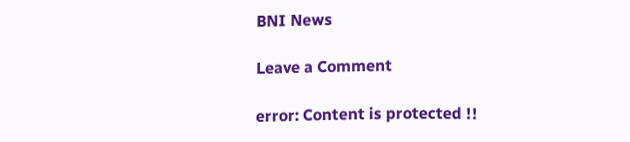BNI News

Leave a Comment

error: Content is protected !!